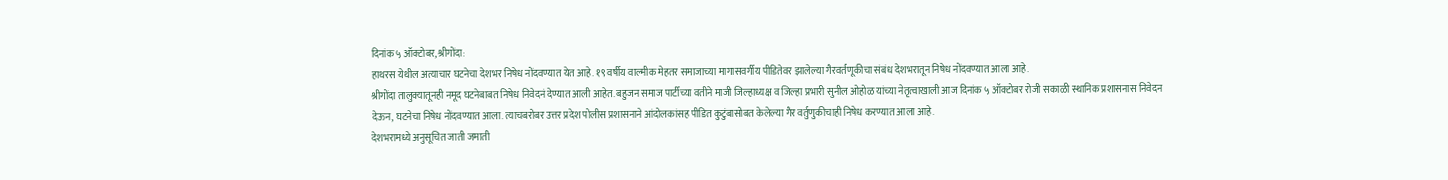दिनांक ५ ऑक्टोबर,श्रीगोंदा:
हाथरस येथील अत्याचार घटनेचा देशभर निषेध नोंदवण्यात येत आहे. १९ वर्षीय वाल्मीक मेहतर समाजाच्या मागासवर्गीय पीडितेवर झालेल्या गैरवर्तणूकीचा संबंध देशभरातून निषेध नोंदवण्यात आला आहे.
श्रीगोंदा तालुक्यातूनही नमूद घटनेबाबत निषेध निवेदनं देण्यात आली आहेत. बहुजन समाज पार्टीच्या वतीने माजी जिल्हाध्यक्ष व जिल्हा प्रभारी सुनील ओहोळ यांच्या नेतृत्वाखाली आज दिनांक ५ ऑक्टोबर रोजी सकाळी स्थानिक प्रशासनास निवेदन देऊन, घटनेचा निषेध नोंदवण्यात आला. त्याचबरोबर उत्तर प्रदेश पोलीस प्रशासनाने आंदोलकांसह पीडित कुटुंबासोबत केलेल्या गैर वर्तुणुकीचाही निषेध करण्यात आला आहे.
देशभरामध्ये अनुसूचित जाती जमाती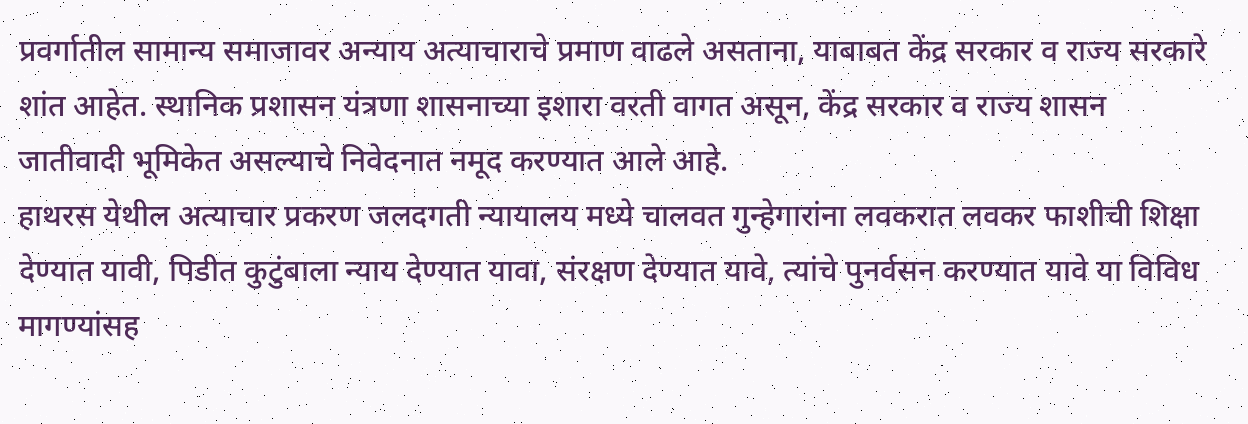प्रवर्गातील सामान्य समाजावर अन्याय अत्याचाराचे प्रमाण वाढले असताना, याबाबत केंद्र सरकार व राज्य सरकारे शांत आहेत. स्थानिक प्रशासन यंत्रणा शासनाच्या इशारा वरती वागत असून, केंद्र सरकार व राज्य शासन जातीवादी भूमिकेत असल्याचे निवेदनात नमूद करण्यात आले आहे.
हाथरस येथील अत्याचार प्रकरण जलदगती न्यायालय मध्ये चालवत गुन्हेगारांना लवकरात लवकर फाशीची शिक्षा देण्यात यावी, पिडीत कुटुंबाला न्याय देण्यात यावा, संरक्षण देण्यात यावे, त्यांचे पुनर्वसन करण्यात यावे या विविध मागण्यांसह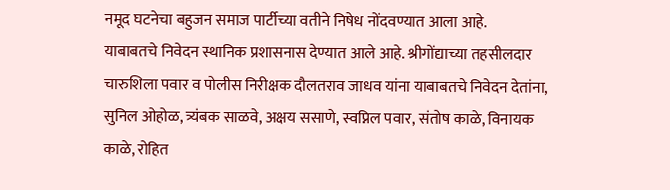नमूद घटनेचा बहुजन समाज पार्टीच्या वतीने निषेध नोंदवण्यात आला आहे.
याबाबतचे निवेदन स्थानिक प्रशासनास देण्यात आले आहे. श्रीगोंद्याच्या तहसीलदार चारुशिला पवार व पोलीस निरीक्षक दौलतराव जाधव यांना याबाबतचे निवेदन देतांना, सुनिल ओहोळ, त्र्यंबक साळवे, अक्षय ससाणे, स्वप्निल पवार, संतोष काळे, विनायक काळे, रोहित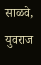साळवे, युवराज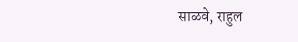साळवे, राहुल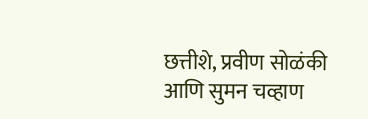छत्तीशे, प्रवीण सोळंकी आणि सुमन चव्हाण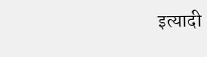इत्यादी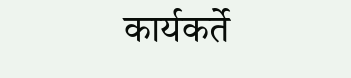कार्यकर्ते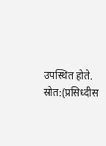उपस्थित होते.
स्रोत:(प्रसिध्दीस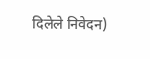दिलेले निवेदन)